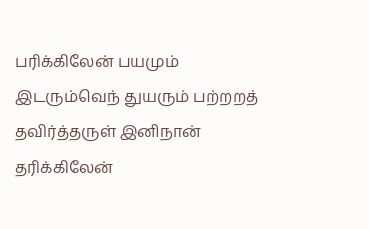பரிக்கிலேன் பயமும் இடரும்வெந் துயரும் பற்றறத் தவிர்த்தருள் இனிநான் தரிக்கிலேன்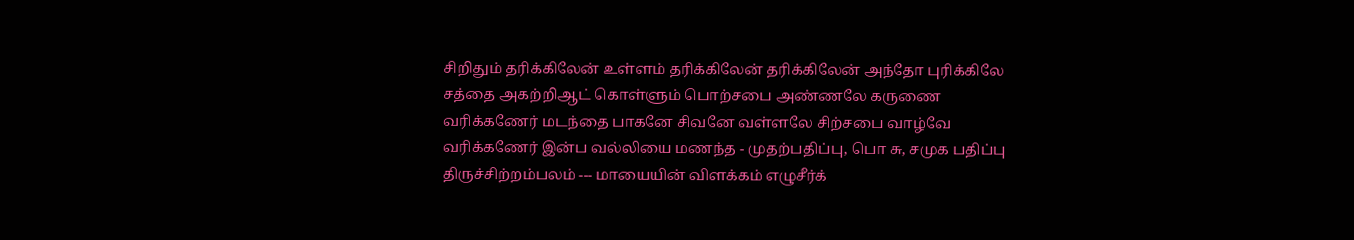சிறிதும் தரிக்கிலேன் உள்ளம் தரிக்கிலேன் தரிக்கிலேன் அந்தோ புரிக்கிலே சத்தை அகற்றிஆட் கொள்ளும் பொற்சபை அண்ணலே கருணை வரிக்கணேர் மடந்தை பாகனே சிவனே வள்ளலே சிற்சபை வாழ்வே வரிக்கணேர் இன்ப வல்லியை மணந்த - முதற்பதிப்பு, பொ சு, சமுக பதிப்பு திருச்சிற்றம்பலம் --- மாயையின் விளக்கம் எழுசீர்க்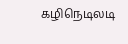கழிநெடிலடி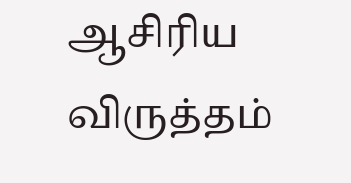ஆசிரிய விருத்தம்